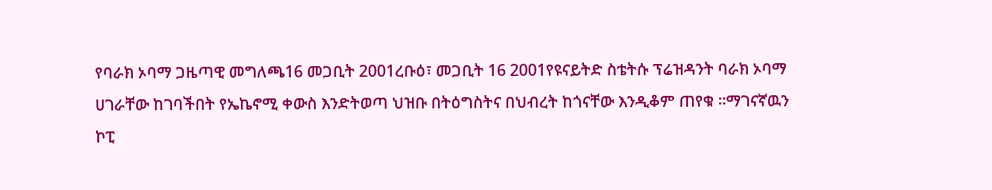የባራክ ኦባማ ጋዜጣዊ መግለጫ16 መጋቢት 2001ረቡዕ፣ መጋቢት 16 2001የዩናይትድ ስቴትሱ ፕሬዝዳንት ባራክ ኦባማ ሀገራቸው ከገባችበት የኤኬኖሚ ቀውስ እንድትወጣ ህዝቡ በትዕግስትና በህብረት ከጎናቸው እንዲቆም ጠየቁ ።ማገናኛዉን ኮፒ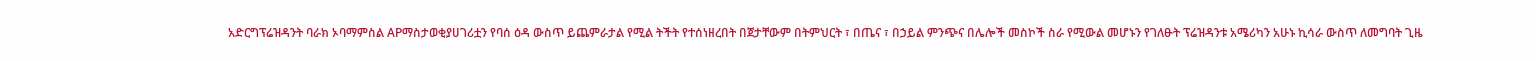አድርግፕሬዝዳንት ባራክ ኦባማምስል APማስታወቂያሀገሪቷን የባሰ ዕዳ ውስጥ ይጨምራታል የሚል ትችት የተሰነዘረበት በጀታቸውም በትምህርት ፣ በጤና ፣ በኃይል ምንጭና በሌሎች መስኮች ስራ የሚውል መሆኑን የገለፁት ፕሬዝዳንቱ አሜሪካን አሁኑ ኪሳራ ውስጥ ለመግባት ጊዜ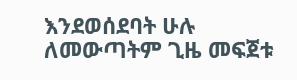እንደወሰደባት ሁሉ ለመውጣትም ጊዜ መፍጀቱ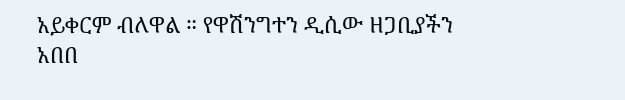አይቀርም ብለዋል ። የዋሽንግተን ዲሲው ዘጋቢያችን አበበ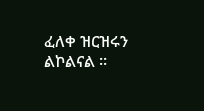ፈለቀ ዝርዝሩን ልኮልናል ።